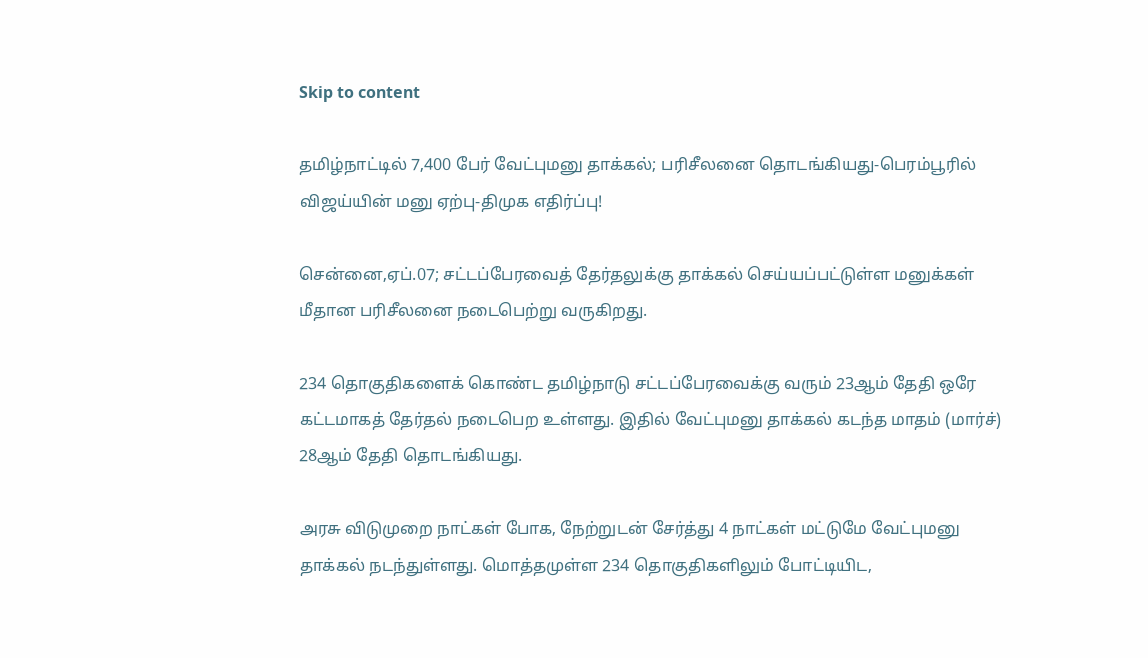Skip to content

தமிழ்நாட்டில் 7,400 பேர் வேட்புமனு தாக்கல்; பரிசீலனை தொடங்கியது-பெரம்பூரில் விஜய்யின் மனு ஏற்பு-திமுக எதிர்ப்பு!

சென்னை,ஏப்.07; சட்டப்பேரவைத் தேர்தலுக்கு தாக்கல் செய்யப்பட்டுள்ள மனுக்கள் மீதான பரிசீலனை நடைபெற்று வருகிறது.

234 தொகுதிகளைக் கொண்ட தமிழ்நாடு சட்டப்பேரவைக்கு வரும் 23ஆம் தேதி ஒரே கட்டமாகத் தேர்தல் நடைபெற உள்ளது. இதில் வேட்புமனு தாக்கல் கடந்த மாதம் (மார்ச்) 28ஆம் தேதி தொடங்கியது.

அரசு விடுமுறை நாட்கள் போக, நேற்றுடன் சேர்த்து 4 நாட்கள் மட்டுமே வேட்புமனு தாக்கல் நடந்துள்ளது. மொத்தமுள்ள 234 தொகுதிகளிலும் போட்டியிட,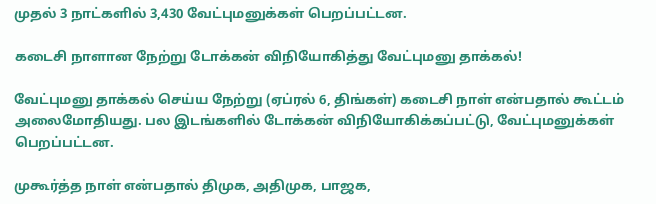முதல் 3 நாட்களில் 3,430 வேட்புமனுக்கள் பெறப்பட்டன.

கடைசி நாளான நேற்று டோக்கன் விநியோகித்து வேட்புமனு தாக்கல்!

வேட்புமனு தாக்கல் செய்ய நேற்று (ஏப்ரல் 6, திங்கள்) கடைசி நாள் என்பதால் கூட்டம் அலைமோதியது. பல இடங்களில் டோக்கன் விநியோகிக்கப்பட்டு, வேட்புமனுக்கள் பெறப்பட்டன.

முகூர்த்த நாள் என்பதால் திமுக, அதிமுக, பாஜக,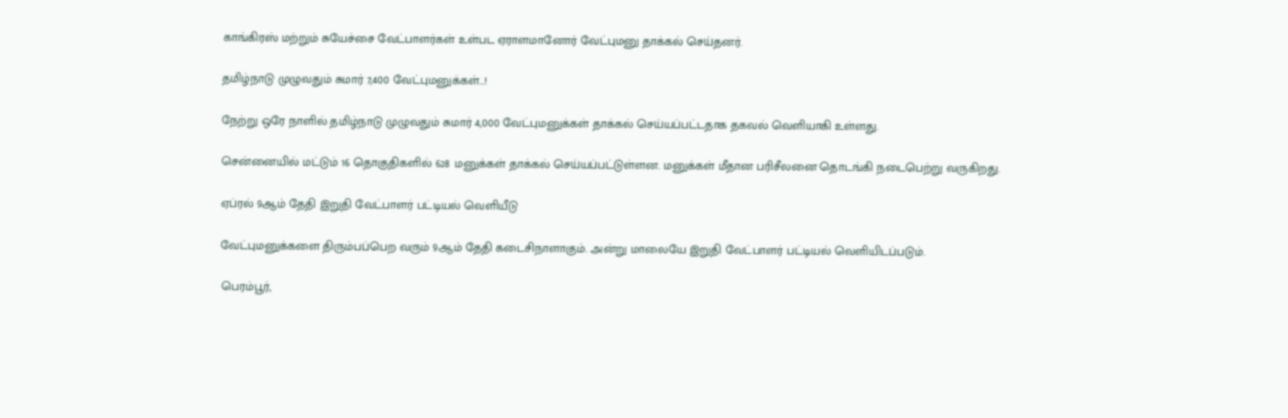காங்கிரஸ் மற்றும் சுயேச்சை வேட்பாளர்கள் உள்பட ஏராளமானோர் வேட்புமனு தாக்கல் செய்தனர்.

தமிழ்நாடு முழுவதும் சுமார் 7,400 வேட்புமனுக்கள்…!

நேற்று ஒரே நாளில் தமிழ்நாடு முழுவதும் சுமார் 4,000 வேட்புமனுக்கள் தாக்கல் செய்யப்பட்டதாக தகவல் வெளியாகி உள்ளது.

சென்னையில் மட்டும் 16 தொகுதிகளில் 628 மனுக்கள் தாக்கல் செய்யப்பட்டுள்ளன. மனுக்கள் மீதான பரிசீலனை தொடங்கி நடைபெற்று வருகிறது.

ஏப்ரல் 9ஆம் தேதி இறுதி வேட்பாளர் பட்டியல் வெளியீடு

வேட்புமனுக்களை திரும்பப்பெற வரும் 9ஆம் தேதி கடைசிநாளாகும். அன்று மாலையே இறுதி வேட்பாளர் பட்டியல் வெளியிடப்படும்.

பெரம்பூர்,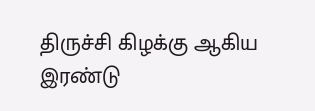திருச்சி கிழக்கு ஆகிய இரண்டு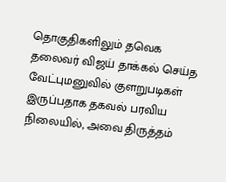தொகுதிகளிலும் தவெக தலைவர் விஜய் தாக்கல் செய்த வேட்புமனுவில் குளறுபடிகள் இருப்பதாக தகவல் பரவிய நிலையில், அவை திருத்தம்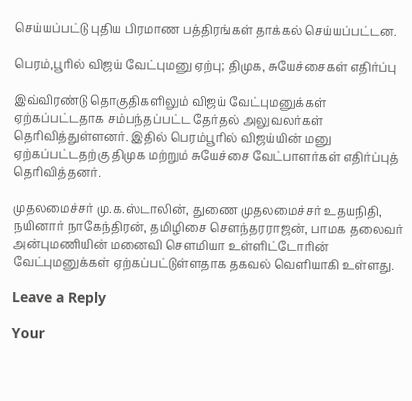செய்யப்பட்டு புதிய பிரமாண பத்திரங்கள் தாக்கல் செய்யப்பட்டன.

பெரம்,பூரில் விஜய் வேட்புமனு ஏற்பு; திமுக, சுயேச்சைகள் எதிர்ப்பு

இவ்விரண்டு தொகுதிகளிலும் விஜய் வேட்புமனுக்கள் ஏற்கப்பட்டதாக சம்பந்தப்பட்ட தேர்தல் அலுவலர்கள் தெரிவித்துள்ளனர். இதில் பெரம்பூரில் விஜய்யின் மனு ஏற்கப்பட்டதற்கு திமுக மற்றும் சுயேச்சை வேட்பாளர்கள் எதிர்ப்புத் தெரிவித்தனர்.

முதலமைச்சர் மு.க.ஸ்டாலின், துணை முதலமைச்சர் உதயநிதி, நயினார் நாகேந்திரன், தமிழிசை சௌந்தரராஜன், பாமக தலைவர் அன்புமணியின் மனைவி சௌமியா உள்ளிட்டோரின் வேட்புமனுக்கள் ஏற்கப்பட்டுள்ளதாக தகவல் வெளியாகி உள்ளது.

Leave a Reply

Your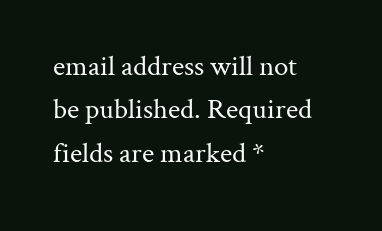email address will not be published. Required fields are marked *